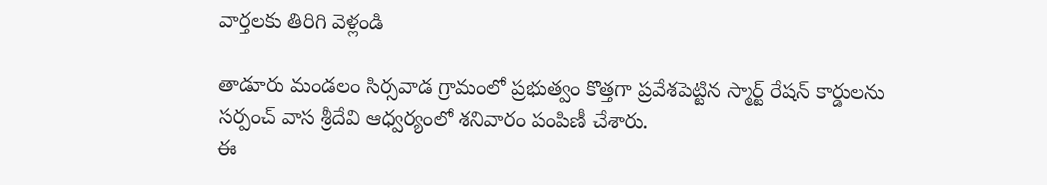వార్తలకు తిరిగి వెళ్లండి

తాడూరు మండలం సిర్సవాడ గ్రామంలో ప్రభుత్వం కొత్తగా ప్రవేశపెట్టిన స్మార్ట్ రేషన్ కార్డులను సర్పంచ్ వాస శ్రీదేవి ఆధ్వర్యంలో శనివారం పంపిణీ చేశారు.
ఈ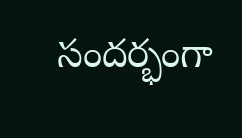సందర్భంగా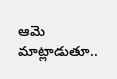ఆమె మాట్లాడుతూ..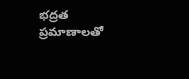భద్రత ప్రమాణాలతో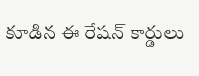కూడిన ఈ రేషన్ కార్డులు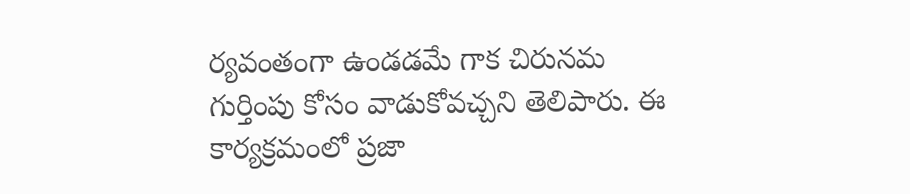ర్యవంతంగా ఉండడమే గాక చిరునమ గుర్తింపు కోసం వాడుకోవచ్చని తెలిపారు. ఈ కార్యక్రమంలో ప్రజా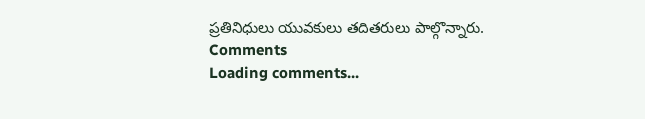ప్రతినిధులు యువకులు తదితరులు పాల్గొన్నారు.
Comments
Loading comments...